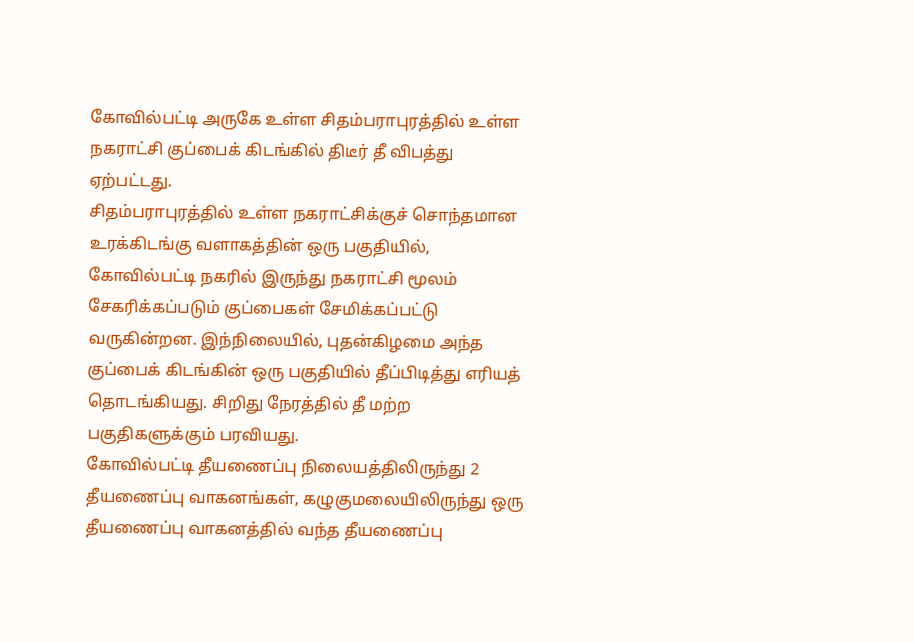கோவில்பட்டி அருகே உள்ள சிதம்பராபுரத்தில் உள்ள நகராட்சி குப்பைக் கிடங்கில் திடீர் தீ விபத்து ஏற்பட்டது.
சிதம்பராபுரத்தில் உள்ள நகராட்சிக்குச் சொந்தமான உரக்கிடங்கு வளாகத்தின் ஒரு பகுதியில், கோவில்பட்டி நகரில் இருந்து நகராட்சி மூலம் சேகரிக்கப்படும் குப்பைகள் சேமிக்கப்பட்டு வருகின்றன. இந்நிலையில், புதன்கிழமை அந்த குப்பைக் கிடங்கின் ஒரு பகுதியில் தீப்பிடித்து எரியத் தொடங்கியது. சிறிது நேரத்தில் தீ மற்ற பகுதிகளுக்கும் பரவியது.
கோவில்பட்டி தீயணைப்பு நிலையத்திலிருந்து 2 தீயணைப்பு வாகனங்கள், கழுகுமலையிலிருந்து ஒரு தீயணைப்பு வாகனத்தில் வந்த தீயணைப்பு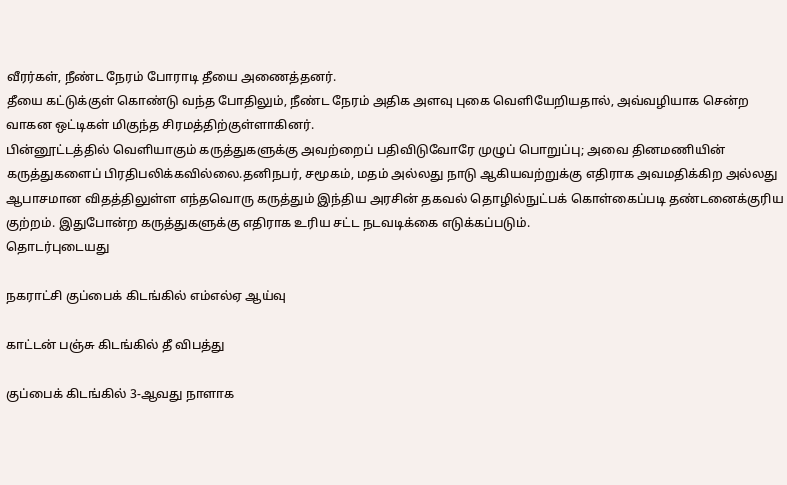வீரர்கள், நீண்ட நேரம் போராடி தீயை அணைத்தனர்.
தீயை கட்டுக்குள் கொண்டு வந்த போதிலும், நீண்ட நேரம் அதிக அளவு புகை வெளியேறியதால், அவ்வழியாக சென்ற வாகன ஒட்டிகள் மிகுந்த சிரமத்திற்குள்ளாகினர்.
பின்னூட்டத்தில் வெளியாகும் கருத்துகளுக்கு அவற்றைப் பதிவிடுவோரே முழுப் பொறுப்பு; அவை தினமணியின் கருத்துகளைப் பிரதிபலிக்கவில்லை.தனிநபர், சமூகம், மதம் அல்லது நாடு ஆகியவற்றுக்கு எதிராக அவமதிக்கிற அல்லது ஆபாசமான விதத்திலுள்ள எந்தவொரு கருத்தும் இந்திய அரசின் தகவல் தொழில்நுட்பக் கொள்கைப்படி தண்டனைக்குரிய குற்றம். இதுபோன்ற கருத்துகளுக்கு எதிராக உரிய சட்ட நடவடிக்கை எடுக்கப்படும்.
தொடர்புடையது

நகராட்சி குப்பைக் கிடங்கில் எம்எல்ஏ ஆய்வு

காட்டன் பஞ்சு கிடங்கில் தீ விபத்து

குப்பைக் கிடங்கில் 3-ஆவது நாளாக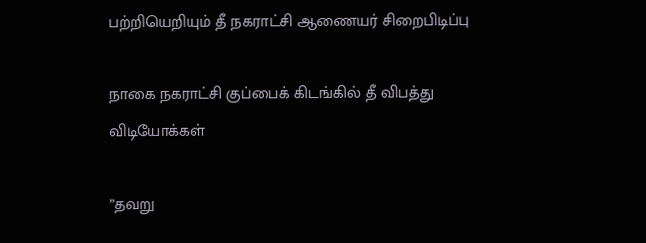பற்றியெறியும் தீ நகராட்சி ஆணையர் சிறைபிடிப்பு

நாகை நகராட்சி குப்பைக் கிடங்கில் தீ விபத்து
விடியோக்கள்

”தவறு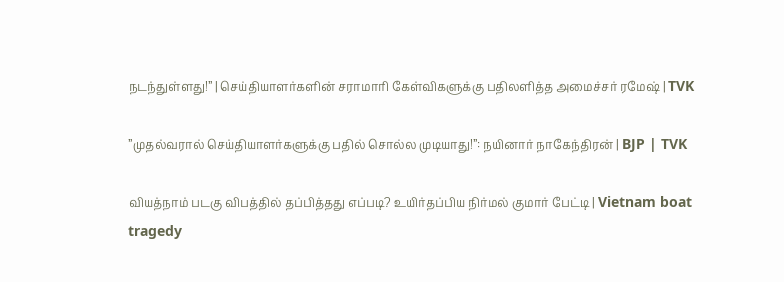நடந்துள்ளது!” | செய்தியாளர்களின் சராமாரி கேள்விகளுக்கு பதிலளித்த அமைச்சர் ரமேஷ் | TVK

”முதல்வரால் செய்தியாளர்களுக்கு பதில் சொல்ல முடியாது!”: நயினார் நாகேந்திரன் | BJP | TVK

வியத்நாம் படகு விபத்தில் தப்பித்தது எப்படி? உயிர்தப்பிய நிர்மல் குமார் பேட்டி | Vietnam boat tragedy